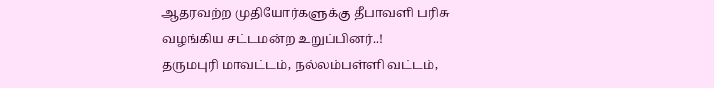ஆதரவற்ற முதியோர்களுக்கு தீபாவளி பரிசு வழங்கிய சட்டமன்ற உறுப்பினர்..!
தருமபுரி மாவட்டம், நல்லம்பள்ளி வட்டம்,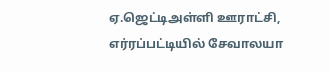ஏ.ஜெட்டிஅள்ளி ஊராட்சி, எர்ரப்பட்டியில் சேவாலயா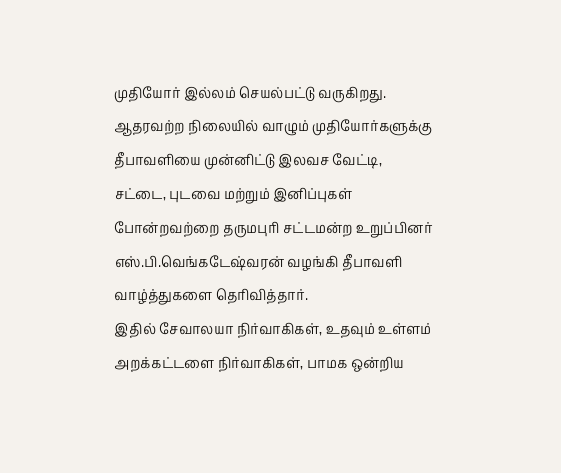முதியோர் இல்லம் செயல்பட்டு வருகிறது. ஆதரவற்ற நிலையில் வாழும் முதியோர்களுக்கு தீபாவளியை முன்னிட்டு இலவச வேட்டி, சட்டை, புடவை மற்றும் இனிப்புகள் போன்றவற்றை தருமபுரி சட்டமன்ற உறுப்பினர் எஸ்.பி.வெங்கடேஷ்வரன் வழங்கி தீபாவளி வாழ்த்துகளை தெரிவித்தார்.
இதில் சேவாலயா நிர்வாகிகள், உதவும் உள்ளம் அறக்கட்டளை நிர்வாகிகள், பாமக ஒன்றிய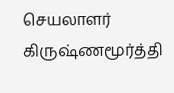செயலாளர் கிருஷ்ணமூர்த்தி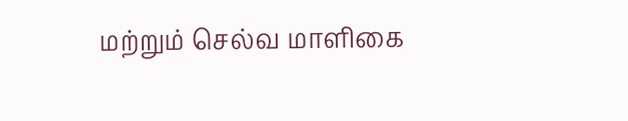மற்றும் செல்வ மாளிகை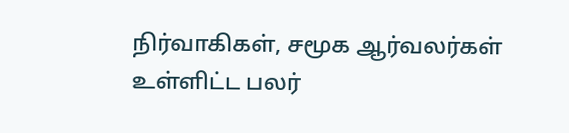நிர்வாகிகள், சமூக ஆர்வலர்கள் உள்ளிட்ட பலர்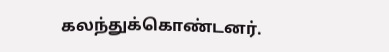கலந்துக்கொண்டனர்.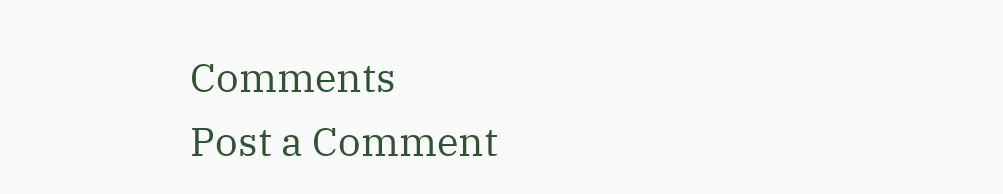Comments
Post a Comment